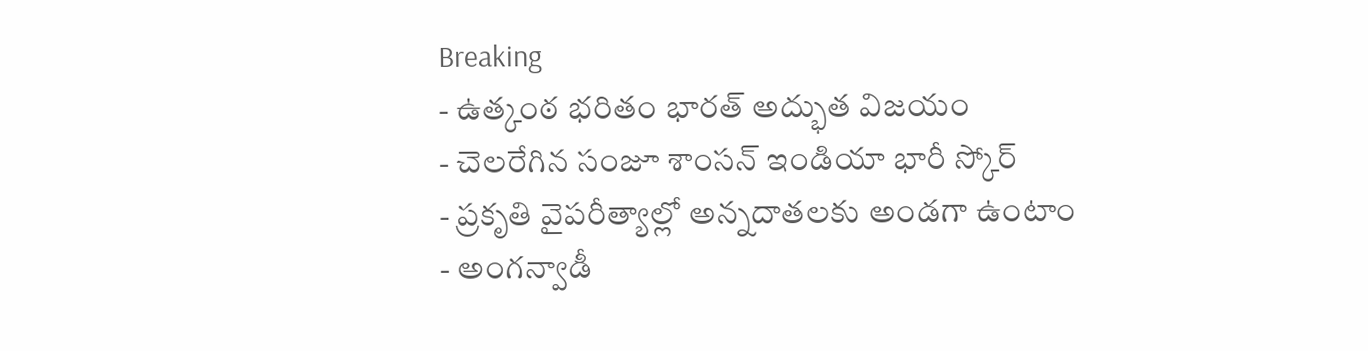Breaking
- ఉత్కంఠ భరితం భారత్ అద్భుత విజయం
- చెలరేగిన సంజూ శాంసన్ ఇండియా భారీ స్కోర్
- ప్రకృతి వైపరీత్యాల్లో అన్నదాతలకు అండగా ఉంటాం
- అంగన్వాడీ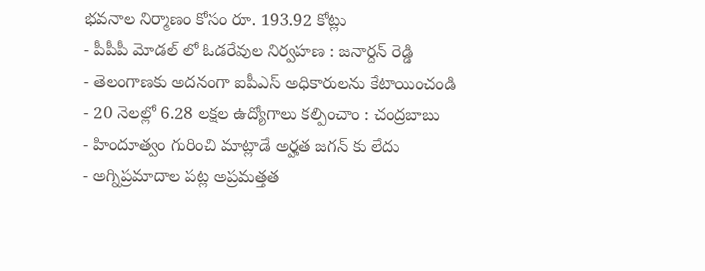భవనాల నిర్మాణం కోసం రూ. 193.92 కోట్లు
- పీపీపీ మోడల్ లో ఓడరేవుల నిర్వహణ : జనార్దన్ రెడ్డి
- తెలంగాణకు అదనంగా ఐపీఎస్ అధికారులను కేటాయించండి
- 20 నెలల్లో 6.28 లక్షల ఉద్యోగాలు కల్పించాం : చంద్రబాబు
- హిందూత్వం గురించి మాట్లాడే అర్హత జగన్ కు లేదు
- అగ్నిప్రమాదాల పట్ల అప్రమత్తత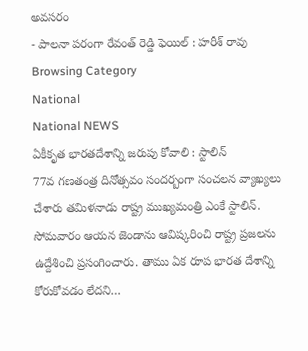అవసరం
- పాలనా పరంగా రేవంత్ రెడ్డి ఫెయిల్ : హరీశ్ రావు
Browsing Category
National
National NEWS
ఏకీకృత భారతదేశాన్ని జరుపు కోవాలి : స్టాలిన్
77వ గణతంత్ర దినోత్సవం సందర్బంగా సంచలన వ్యాఖ్యలు చేశారు తమిళనాడు రాష్ట్ర ముఖ్యమంత్రి ఎంకే స్టాలిన్. సోమవారం ఆయన జెండాను ఆవిష్కరించి రాష్ట్ర ప్రజలను ఉద్దేశించి ప్రసంగించారు. తాము ఏక రూప భారత దేశాన్ని కోరుకోవడం లేదని…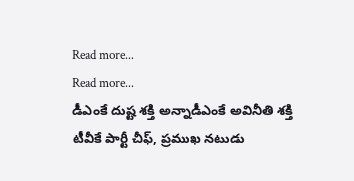Read more...
Read more...
డీఎంకే దుష్ట శక్తి అన్నాడీఎంకే అవినీతి శక్తి
టీవీకే పార్టీ చీఫ్, ప్రముఖ నటుడు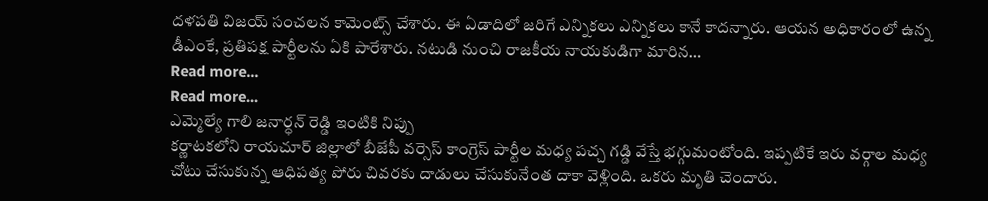దళపతి విజయ్ సంచలన కామెంట్స్ చేశారు. ఈ ఏడాదిలో జరిగే ఎన్నికలు ఎన్నికలు కానే కాదన్నారు. ఆయన అధికారంలో ఉన్న డీఎంకే, ప్రతిపక్ష పార్టీలను ఏకి పారేశారు. నటుడి నుంచి రాజకీయ నాయకుడిగా మారిన…
Read more...
Read more...
ఎమ్మెల్యే గాలి జనార్ధన్ రెడ్డి ఇంటికి నిప్పు
కర్ణాటకలోని రాయచూర్ జిల్లాలో బీజేపీ వర్సెస్ కాంగ్రెస్ పార్టీల మధ్య పచ్చ గడ్డి వేస్తే భగ్గుమంటోంది. ఇప్పటికే ఇరు వర్గాల మధ్య చోటు చేసుకున్న ఆధిపత్య పోరు చివరకు దాడులు చేసుకునేంత దాకా వెళ్లింది. ఒకరు మృతి చెందారు.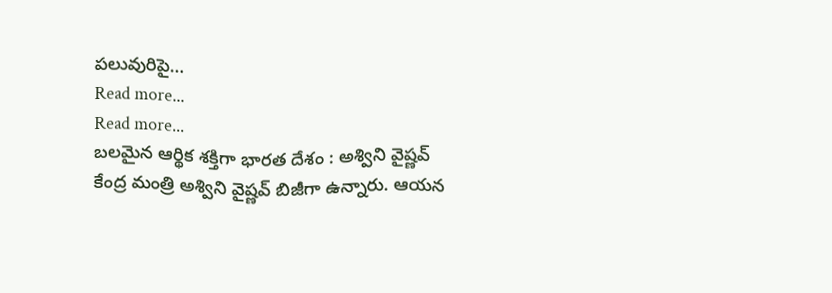పలువురిపై…
Read more...
Read more...
బలమైన ఆర్థిక శక్తిగా భారత దేశం : అశ్విని వైష్ణవ్
కేంద్ర మంత్రి అశ్విని వైష్ణవ్ బిజీగా ఉన్నారు. ఆయన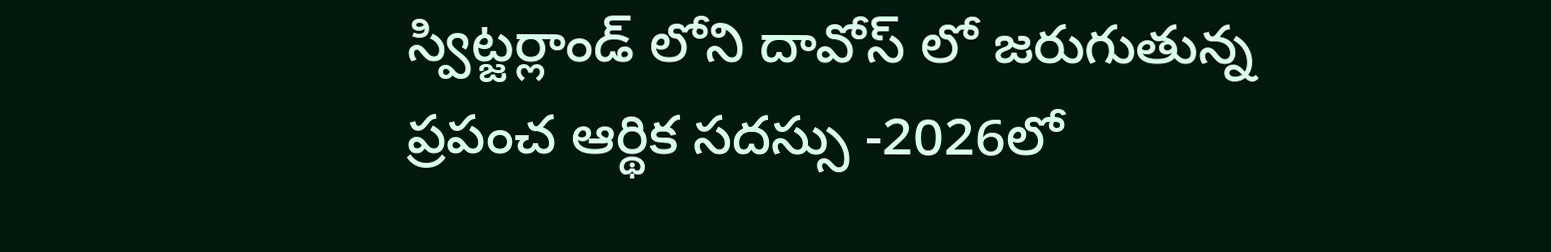స్విట్జర్లాండ్ లోని దావోస్ లో జరుగుతున్న ప్రపంచ ఆర్థిక సదస్సు -2026లో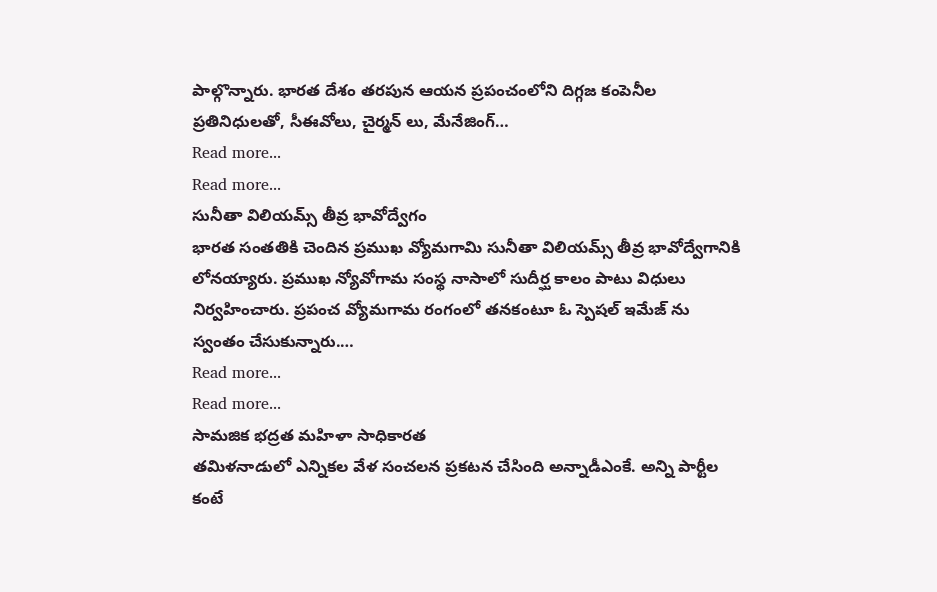పాల్గొన్నారు. భారత దేశం తరపున ఆయన ప్రపంచంలోని దిగ్గజ కంపెనీల ప్రతినిధులతో, సీఈవోలు, చైర్మన్ లు, మేనేజింగ్…
Read more...
Read more...
సునీతా విలియమ్స్ తీవ్ర భావోద్వేగం
భారత సంతతికి చెందిన ప్రముఖ వ్యోమగామి సునీతా విలియమ్స్ తీవ్ర భావోద్వేగానికి లోనయ్యారు. ప్రముఖ న్యోవోగామ సంస్థ నాసాలో సుదీర్ఘ కాలం పాటు విధులు నిర్వహించారు. ప్రపంచ వ్యోమగామ రంగంలో తనకంటూ ఓ స్పెషల్ ఇమేజ్ ను స్వంతం చేసుకున్నారు.…
Read more...
Read more...
సామజిక భద్రత మహిళా సాధికారత
తమిళనాడులో ఎన్నికల వేళ సంచలన ప్రకటన చేసింది అన్నాడీఎంకే. అన్ని పార్టీల కంటే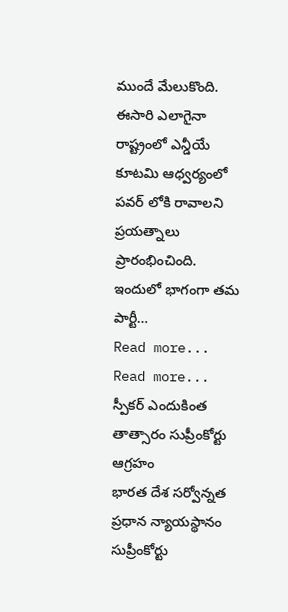ముందే మేలుకొంది. ఈసారి ఎలాగైనా రాష్ట్రంలో ఎన్డీయే కూటమి ఆధ్వర్యంలో పవర్ లోకి రావాలని ప్రయత్నాలు ప్రారంభించింది. ఇందులో భాగంగా తమ పార్టీ…
Read more...
Read more...
స్పీకర్ ఎందుకింత తాత్సారం సుప్రీంకోర్టు ఆగ్రహం
భారత దేశ సర్వోన్నత ప్రధాన న్యాయస్థానం సుప్రీంకోర్టు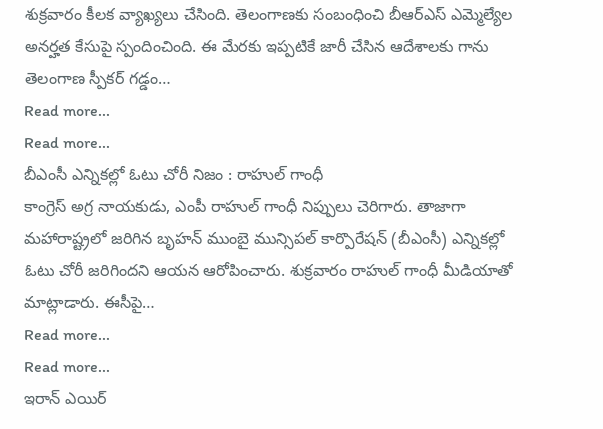శుక్రవారం కీలక వ్యాఖ్యలు చేసింది. తెలంగాణకు సంబంధించి బీఆర్ఎస్ ఎమ్మెల్యేల అనర్హత కేసుపై స్పందించింది. ఈ మేరకు ఇప్పటికే జారీ చేసిన ఆదేశాలకు గాను తెలంగాణ స్పీకర్ గడ్డం…
Read more...
Read more...
బీఎంసీ ఎన్నికల్లో ఓటు చోరీ నిజం : రాహుల్ గాంధీ
కాంగ్రెస్ అగ్ర నాయకుడు, ఎంపీ రాహుల్ గాంధీ నిప్పులు చెరిగారు. తాజాగా మహారాష్ట్రలో జరిగిన బృహన్ ముంబై మున్సిపల్ కార్పొరేషన్ (బీఎంసీ) ఎన్నికల్లో ఓటు చోరీ జరిగిందని ఆయన ఆరోపించారు. శుక్రవారం రాహుల్ గాంధీ మీడియాతో మాట్లాడారు. ఈసీపై…
Read more...
Read more...
ఇరాన్ ఎయిర్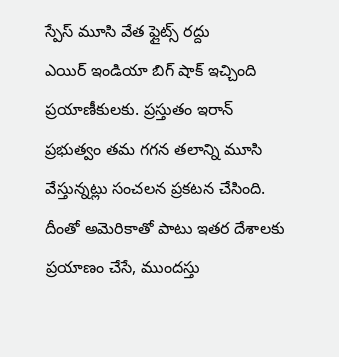స్పేస్ మూసి వేత ఫ్లైట్స్ రద్దు
ఎయిర్ ఇండియా బిగ్ షాక్ ఇచ్చింది ప్రయాణీకులకు. ప్రస్తుతం ఇరాన్ ప్రభుత్వం తమ గగన తలాన్ని మూసి వేస్తున్నట్లు సంచలన ప్రకటన చేసింది. దీంతో అమెరికాతో పాటు ఇతర దేశాలకు ప్రయాణం చేసే, ముందస్తు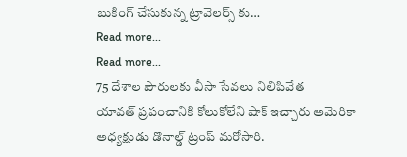బుకింగ్ చేసుకున్న ట్రావెలర్స్ కు…
Read more...
Read more...
75 దేశాల పౌరులకు వీసా సేవలు నిలిపివేత
యావత్ ప్రపంచానికి కోలుకోలేని షాక్ ఇచ్చారు అమెరికా అధ్యక్షుడు డొనాల్డ్ ట్రంప్ మరోసారి.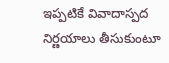ఇప్పటికే వివాదాస్పద నిర్ణయాలు తీసుకుంటూ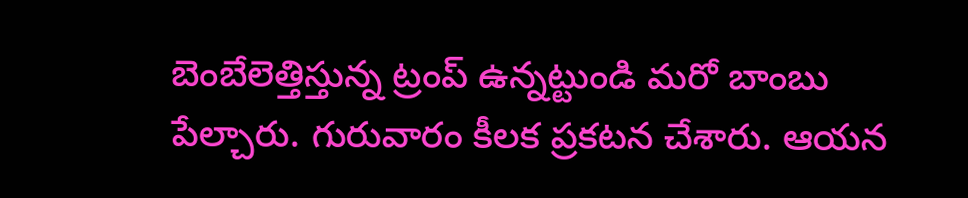బెంబేలెత్తిస్తున్న ట్రంప్ ఉన్నట్టుండి మరో బాంబు పేల్చారు. గురువారం కీలక ప్రకటన చేశారు. ఆయన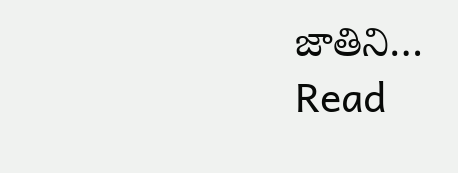జాతిని…
Read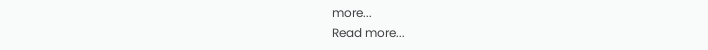more...
Read more...